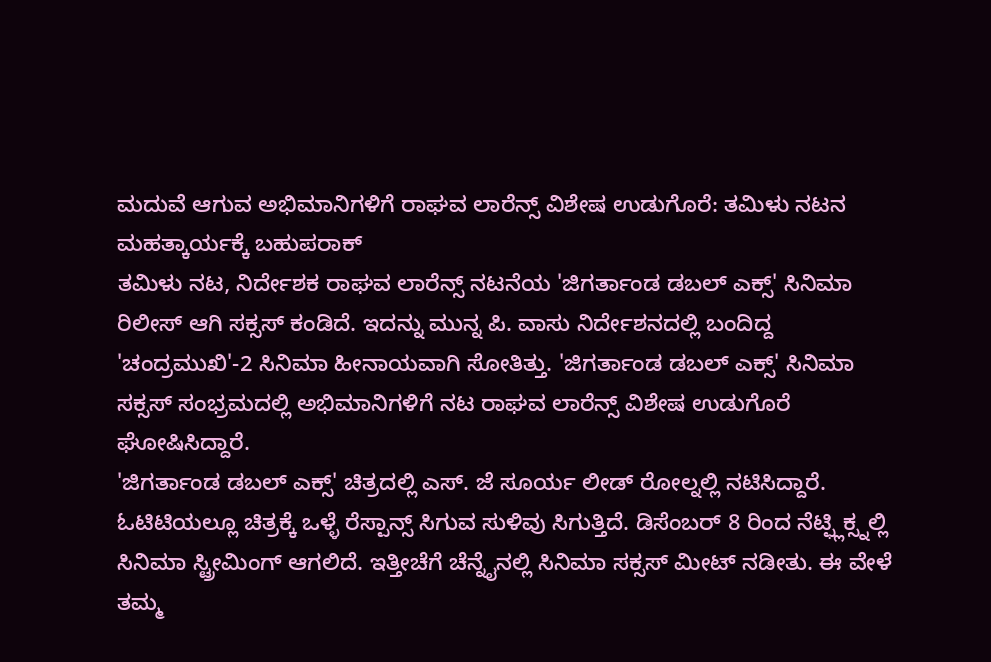ಮದುವೆ ಆಗುವ ಅಭಿಮಾನಿಗಳಿಗೆ ರಾಘವ ಲಾರೆನ್ಸ್ ವಿಶೇಷ ಉಡುಗೊರೆ: ತಮಿಳು ನಟನ ಮಹತ್ಕಾರ್ಯಕ್ಕೆ ಬಹುಪರಾಕ್
ತಮಿಳು ನಟ, ನಿರ್ದೇಶಕ ರಾಘವ ಲಾರೆನ್ಸ್ ನಟನೆಯ 'ಜಿಗರ್ತಾಂಡ ಡಬಲ್ ಎಕ್ಸ್' ಸಿನಿಮಾ ರಿಲೀಸ್ ಆಗಿ ಸಕ್ಸಸ್ ಕಂಡಿದೆ. ಇದನ್ನು ಮುನ್ನ ಪಿ. ವಾಸು ನಿರ್ದೇಶನದಲ್ಲಿ ಬಂದಿದ್ದ 'ಚಂದ್ರಮುಖಿ'-2 ಸಿನಿಮಾ ಹೀನಾಯವಾಗಿ ಸೋತಿತ್ತು. 'ಜಿಗರ್ತಾಂಡ ಡಬಲ್ ಎಕ್ಸ್' ಸಿನಿಮಾ ಸಕ್ಸಸ್ ಸಂಭ್ರಮದಲ್ಲಿ ಅಭಿಮಾನಿಗಳಿಗೆ ನಟ ರಾಘವ ಲಾರೆನ್ಸ್ ವಿಶೇಷ ಉಡುಗೊರೆ ಘೋಷಿಸಿದ್ದಾರೆ.
'ಜಿಗರ್ತಾಂಡ ಡಬಲ್ ಎಕ್ಸ್' ಚಿತ್ರದಲ್ಲಿ ಎಸ್. ಜೆ ಸೂರ್ಯ ಲೀಡ್ ರೋಲ್ನಲ್ಲಿ ನಟಿಸಿದ್ದಾರೆ. ಓಟಿಟಿಯಲ್ಲೂ ಚಿತ್ರಕ್ಕೆ ಒಳ್ಳೆ ರೆಸ್ಪಾನ್ಸ್ ಸಿಗುವ ಸುಳಿವು ಸಿಗುತ್ತಿದೆ. ಡಿಸೆಂಬರ್ 8 ರಿಂದ ನೆಟ್ಫ್ಲಿಕ್ಸ್ನಲ್ಲಿ ಸಿನಿಮಾ ಸ್ಟ್ರೀಮಿಂಗ್ ಆಗಲಿದೆ. ಇತ್ತೀಚೆಗೆ ಚೆನ್ನೈನಲ್ಲಿ ಸಿನಿಮಾ ಸಕ್ಸಸ್ ಮೀಟ್ ನಡೀತು. ಈ ವೇಳೆ ತಮ್ಮ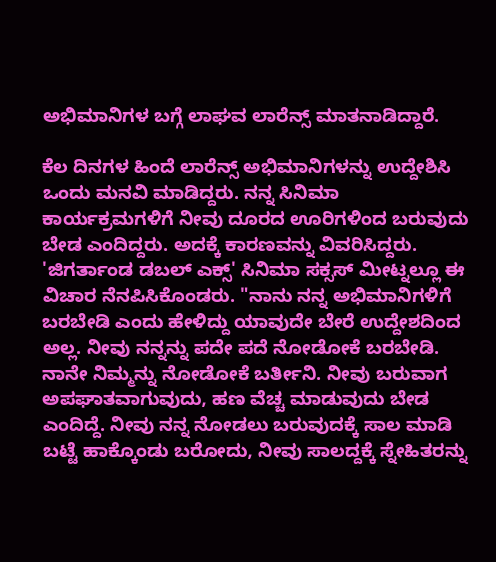ಅಭಿಮಾನಿಗಳ ಬಗ್ಗೆ ಲಾಘವ ಲಾರೆನ್ಸ್ ಮಾತನಾಡಿದ್ದಾರೆ.

ಕೆಲ ದಿನಗಳ ಹಿಂದೆ ಲಾರೆನ್ಸ್ ಅಭಿಮಾನಿಗಳನ್ನು ಉದ್ದೇಶಿಸಿ ಒಂದು ಮನವಿ ಮಾಡಿದ್ದರು. ನನ್ನ ಸಿನಿಮಾ ಕಾರ್ಯಕ್ರಮಗಳಿಗೆ ನೀವು ದೂರದ ಊರಿಗಳಿಂದ ಬರುವುದು ಬೇಡ ಎಂದಿದ್ದರು. ಅದಕ್ಕೆ ಕಾರಣವನ್ನು ವಿವರಿಸಿದ್ದರು. 'ಜಿಗರ್ತಾಂಡ ಡಬಲ್ ಎಕ್ಸ್' ಸಿನಿಮಾ ಸಕ್ಸಸ್ ಮೀಟ್ನಲ್ಲೂ ಈ ವಿಚಾರ ನೆನಪಿಸಿಕೊಂಡರು. "ನಾನು ನನ್ನ ಅಭಿಮಾನಿಗಳಿಗೆ ಬರಬೇಡಿ ಎಂದು ಹೇಳಿದ್ದು ಯಾವುದೇ ಬೇರೆ ಉದ್ದೇಶದಿಂದ ಅಲ್ಲ. ನೀವು ನನ್ನನ್ನು ಪದೇ ಪದೆ ನೋಡೋಕೆ ಬರಬೇಡಿ. ನಾನೇ ನಿಮ್ಮನ್ನು ನೋಡೋಕೆ ಬರ್ತೀನಿ. ನೀವು ಬರುವಾಗ ಅಪಘಾತವಾಗುವುದು, ಹಣ ವೆಚ್ಚ ಮಾಡುವುದು ಬೇಡ ಎಂದಿದ್ದೆ. ನೀವು ನನ್ನ ನೋಡಲು ಬರುವುದಕ್ಕೆ ಸಾಲ ಮಾಡಿ ಬಟ್ಟೆ ಹಾಕ್ಕೊಂಡು ಬರೋದು, ನೀವು ಸಾಲದ್ದಕ್ಕೆ ಸ್ನೇಹಿತರನ್ನು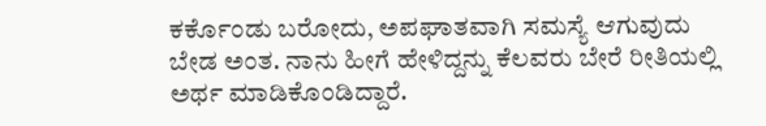ಕರ್ಕೊಂಡು ಬರೋದು, ಅಪಘಾತವಾಗಿ ಸಮಸ್ಯೆ ಆಗುವುದು ಬೇಡ ಅಂತ. ನಾನು ಹೀಗೆ ಹೇಳಿದ್ದನ್ನು ಕೆಲವರು ಬೇರೆ ರೀತಿಯಲ್ಲಿ ಅರ್ಥ ಮಾಡಿಕೊಂಡಿದ್ದಾರೆ.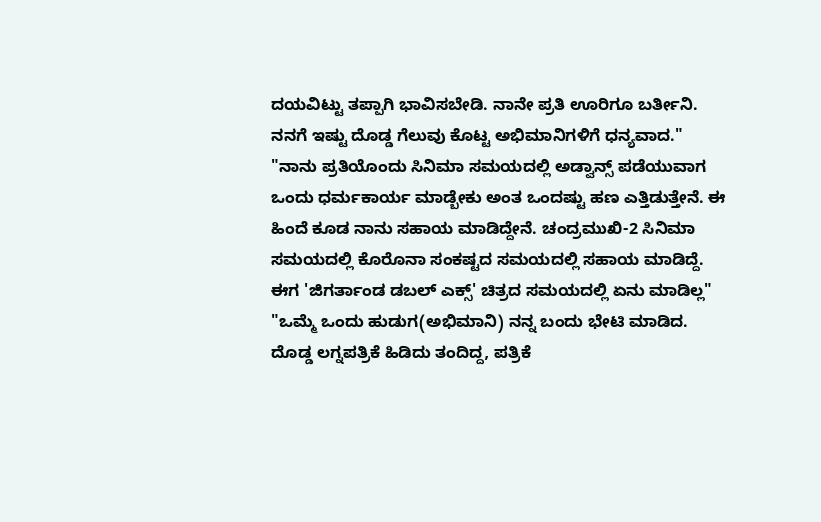ದಯವಿಟ್ಟು ತಪ್ಪಾಗಿ ಭಾವಿಸಬೇಡಿ. ನಾನೇ ಪ್ರತಿ ಊರಿಗೂ ಬರ್ತೀನಿ. ನನಗೆ ಇಷ್ಟು ದೊಡ್ಡ ಗೆಲುವು ಕೊಟ್ಟ ಅಭಿಮಾನಿಗಳಿಗೆ ಧನ್ಯವಾದ."
"ನಾನು ಪ್ರತಿಯೊಂದು ಸಿನಿಮಾ ಸಮಯದಲ್ಲಿ ಅಡ್ವಾನ್ಸ್ ಪಡೆಯುವಾಗ ಒಂದು ಧರ್ಮಕಾರ್ಯ ಮಾಡ್ಬೇಕು ಅಂತ ಒಂದಷ್ಟು ಹಣ ಎತ್ತಿಡುತ್ತೇನೆ. ಈ ಹಿಂದೆ ಕೂಡ ನಾನು ಸಹಾಯ ಮಾಡಿದ್ದೇನೆ. ಚಂದ್ರಮುಖಿ-2 ಸಿನಿಮಾ ಸಮಯದಲ್ಲಿ ಕೊರೊನಾ ಸಂಕಷ್ಟದ ಸಮಯದಲ್ಲಿ ಸಹಾಯ ಮಾಡಿದ್ದೆ. ಈಗ 'ಜಿಗರ್ತಾಂಡ ಡಬಲ್ ಎಕ್ಸ್' ಚಿತ್ರದ ಸಮಯದಲ್ಲಿ ಏನು ಮಾಡಿಲ್ಲ"
"ಒಮ್ಮೆ ಒಂದು ಹುಡುಗ(ಅಭಿಮಾನಿ) ನನ್ನ ಬಂದು ಭೇಟಿ ಮಾಡಿದ. ದೊಡ್ಡ ಲಗ್ನಪತ್ರಿಕೆ ಹಿಡಿದು ತಂದಿದ್ದ, ಪತ್ರಿಕೆ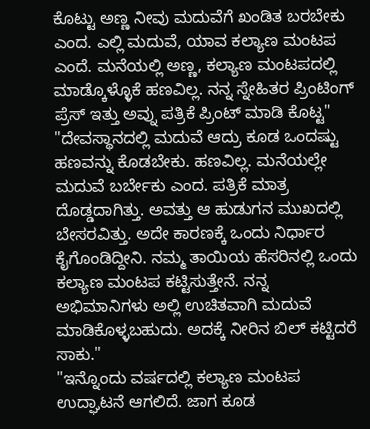ಕೊಟ್ಟು ಅಣ್ಣ ನೀವು ಮದುವೆಗೆ ಖಂಡಿತ ಬರಬೇಕು ಎಂದ. ಎಲ್ಲಿ ಮದುವೆ, ಯಾವ ಕಲ್ಯಾಣ ಮಂಟಪ ಎಂದೆ. ಮನೆಯಲ್ಲಿ ಅಣ್ಣ, ಕಲ್ಯಾಣ ಮಂಟಪದಲ್ಲಿ ಮಾಡ್ಕೊಳ್ಳೊಕೆ ಹಣವಿಲ್ಲ. ನನ್ನ ಸ್ನೇಹಿತರ ಪ್ರಿಂಟಿಂಗ್ ಪ್ರೆಸ್ ಇತ್ತು ಅವ್ನು ಪತ್ರಿಕೆ ಪ್ರಿಂಟ್ ಮಾಡಿ ಕೊಟ್ಟ"
"ದೇವಸ್ಥಾನದಲ್ಲಿ ಮದುವೆ ಆದ್ರು ಕೂಡ ಒಂದಷ್ಟು ಹಣವನ್ನು ಕೊಡಬೇಕು. ಹಣವಿಲ್ಲ. ಮನೆಯಲ್ಲೇ ಮದುವೆ ಬರ್ಬೇಕು ಎಂದ. ಪತ್ರಿಕೆ ಮಾತ್ರ ದೊಡ್ಡದಾಗಿತ್ತು. ಅವತ್ತು ಆ ಹುಡುಗನ ಮುಖದಲ್ಲಿ ಬೇಸರವಿತ್ತು. ಅದೇ ಕಾರಣಕ್ಕೆ ಒಂದು ನಿರ್ಧಾರ ಕೈಗೊಂಡಿದ್ದೀನಿ. ನಮ್ಮ ತಾಯಿಯ ಹೆಸರಿನಲ್ಲಿ ಒಂದು ಕಲ್ಯಾಣ ಮಂಟಪ ಕಟ್ಟಿಸುತ್ತೇನೆ. ನನ್ನ ಅಭಿಮಾನಿಗಳು ಅಲ್ಲಿ ಉಚಿತವಾಗಿ ಮದುವೆ ಮಾಡಿಕೊಳ್ಳಬಹುದು. ಅದಕ್ಕೆ ನೀರಿನ ಬಿಲ್ ಕಟ್ಟಿದರೆ ಸಾಕು."
"ಇನ್ನೊಂದು ವರ್ಷದಲ್ಲಿ ಕಲ್ಯಾಣ ಮಂಟಪ ಉದ್ಘಾಟನೆ ಆಗಲಿದೆ. ಜಾಗ ಕೂಡ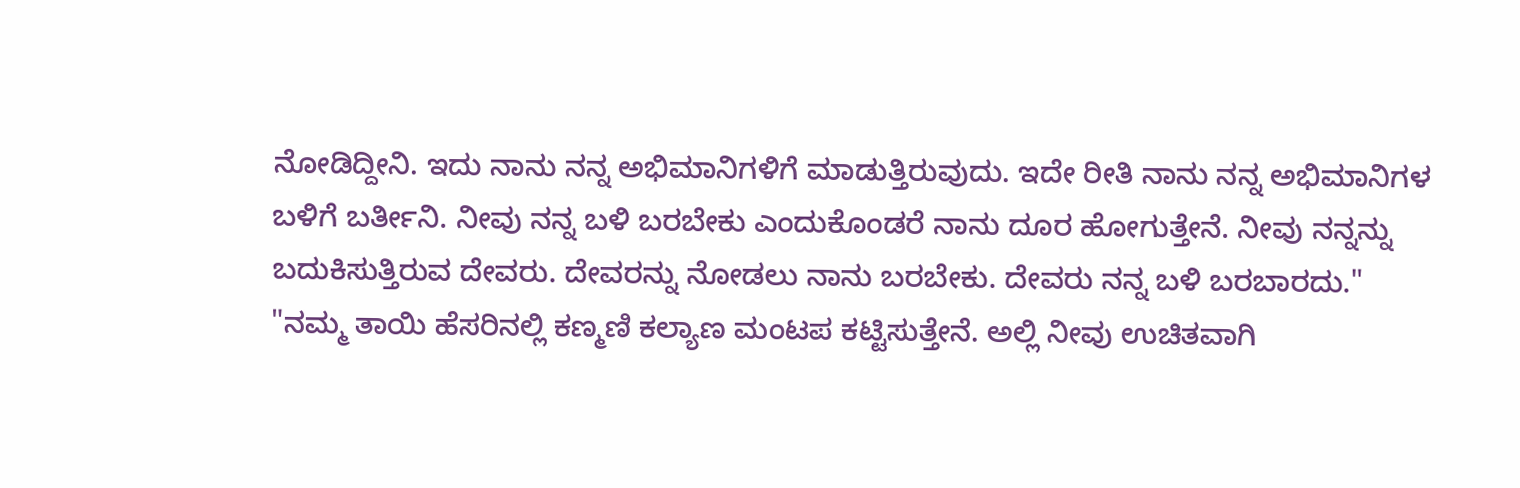ನೋಡಿದ್ದೀನಿ. ಇದು ನಾನು ನನ್ನ ಅಭಿಮಾನಿಗಳಿಗೆ ಮಾಡುತ್ತಿರುವುದು. ಇದೇ ರೀತಿ ನಾನು ನನ್ನ ಅಭಿಮಾನಿಗಳ ಬಳಿಗೆ ಬರ್ತೀನಿ. ನೀವು ನನ್ನ ಬಳಿ ಬರಬೇಕು ಎಂದುಕೊಂಡರೆ ನಾನು ದೂರ ಹೋಗುತ್ತೇನೆ. ನೀವು ನನ್ನನ್ನು ಬದುಕಿಸುತ್ತಿರುವ ದೇವರು. ದೇವರನ್ನು ನೋಡಲು ನಾನು ಬರಬೇಕು. ದೇವರು ನನ್ನ ಬಳಿ ಬರಬಾರದು."
"ನಮ್ಮ ತಾಯಿ ಹೆಸರಿನಲ್ಲಿ ಕಣ್ಮಣಿ ಕಲ್ಯಾಣ ಮಂಟಪ ಕಟ್ಟಿಸುತ್ತೇನೆ. ಅಲ್ಲಿ ನೀವು ಉಚಿತವಾಗಿ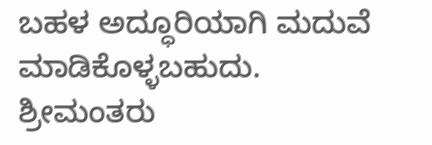ಬಹಳ ಅದ್ಧೂರಿಯಾಗಿ ಮದುವೆ ಮಾಡಿಕೊಳ್ಳಬಹುದು. ಶ್ರೀಮಂತರು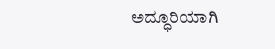ಅದ್ಧೂರಿಯಾಗಿ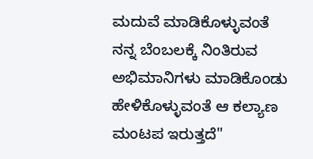ಮದುವೆ ಮಾಡಿಕೊಳ್ಳುವಂತೆ ನನ್ನ ಬೆಂಬಲಕ್ಕೆ ನಿಂತಿರುವ ಅಭಿಮಾನಿಗಳು ಮಾಡಿಕೊಂಡು ಹೇಳಿಕೊಳ್ಳುವಂತೆ ಆ ಕಲ್ಯಾಣ ಮಂಟಪ ಇರುತ್ತದೆ"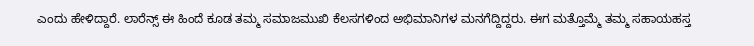ಎಂದು ಹೇಳಿದ್ದಾರೆ. ಲಾರೆನ್ಸ್ ಈ ಹಿಂದೆ ಕೂಡ ತಮ್ಮ ಸಮಾಜಮುಖಿ ಕೆಲಸಗಳಿಂದ ಅಭಿಮಾನಿಗಳ ಮನಗೆದ್ದಿದ್ದರು. ಈಗ ಮತ್ತೊಮ್ಮೆ ತಮ್ಮ ಸಹಾಯಹಸ್ತ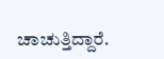ಚಾಚುತ್ತಿದ್ದಾರೆ.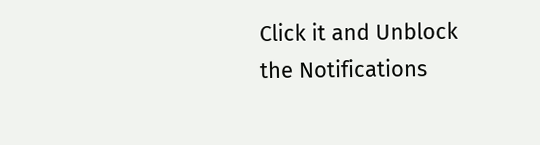Click it and Unblock the Notifications